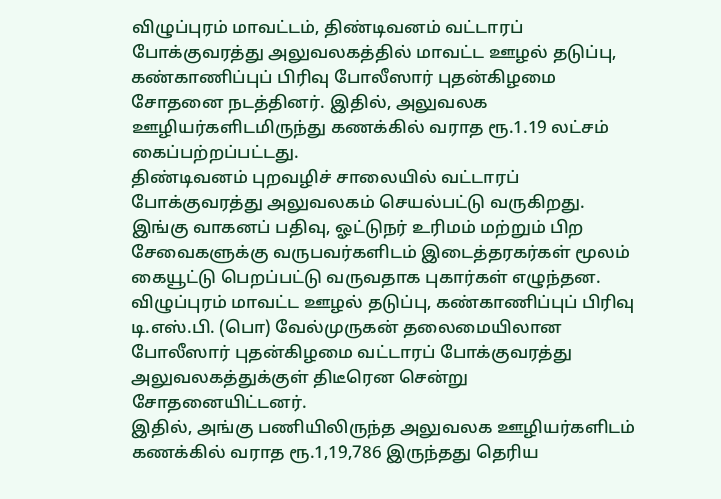விழுப்புரம் மாவட்டம், திண்டிவனம் வட்டாரப் போக்குவரத்து அலுவலகத்தில் மாவட்ட ஊழல் தடுப்பு, கண்காணிப்புப் பிரிவு போலீஸார் புதன்கிழமை சோதனை நடத்தினர். இதில், அலுவலக ஊழியர்களிடமிருந்து கணக்கில் வராத ரூ.1.19 லட்சம் கைப்பற்றப்பட்டது.
திண்டிவனம் புறவழிச் சாலையில் வட்டாரப் போக்குவரத்து அலுவலகம் செயல்பட்டு வருகிறது. இங்கு வாகனப் பதிவு, ஓட்டுநர் உரிமம் மற்றும் பிற சேவைகளுக்கு வருபவர்களிடம் இடைத்தரகர்கள் மூலம் கையூட்டு பெறப்பட்டு வருவதாக புகார்கள் எழுந்தன.
விழுப்புரம் மாவட்ட ஊழல் தடுப்பு, கண்காணிப்புப் பிரிவு டி.எஸ்.பி. (பொ) வேல்முருகன் தலைமையிலான போலீஸார் புதன்கிழமை வட்டாரப் போக்குவரத்து அலுவலகத்துக்குள் திடீரென சென்று சோதனையிட்டனர்.
இதில், அங்கு பணியிலிருந்த அலுவலக ஊழியர்களிடம் கணக்கில் வராத ரூ.1,19,786 இருந்தது தெரிய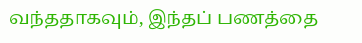வந்ததாகவும், இந்தப் பணத்தை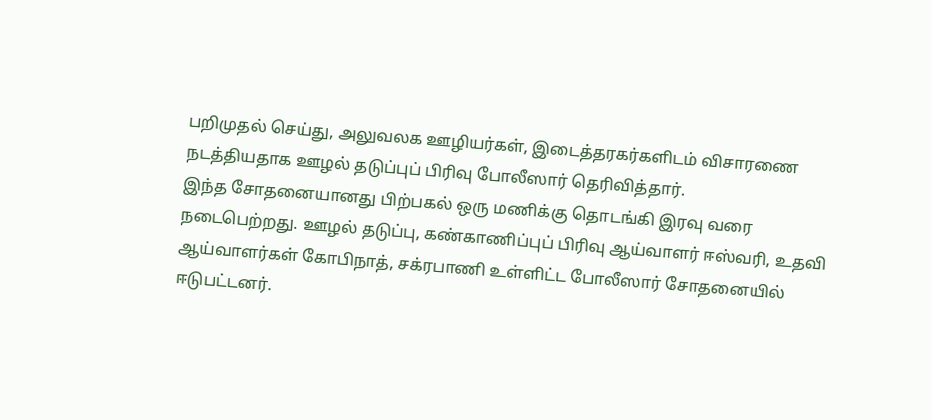பறிமுதல் செய்து, அலுவலக ஊழியர்கள், இடைத்தரகர்களிடம் விசாரணை நடத்தியதாக ஊழல் தடுப்புப் பிரிவு போலீஸார் தெரிவித்தார்.
இந்த சோதனையானது பிற்பகல் ஒரு மணிக்கு தொடங்கி இரவு வரை நடைபெற்றது. ஊழல் தடுப்பு, கண்காணிப்புப் பிரிவு ஆய்வாளர் ஈஸ்வரி, உதவி ஆய்வாளர்கள் கோபிநாத், சக்ரபாணி உள்ளிட்ட போலீஸார் சோதனையில் ஈடுபட்டனர்.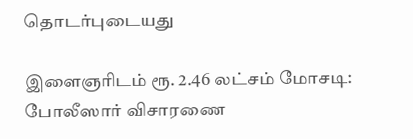தொடர்புடையது

இளைஞரிடம் ரூ. 2.46 லட்சம் மோசடி: போலீஸார் விசாரணை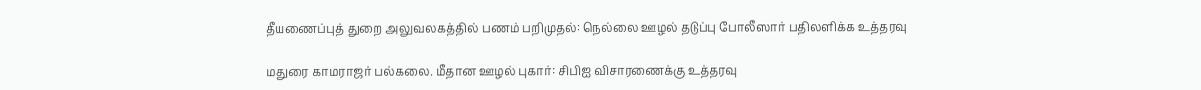தீயணைப்புத் துறை அலுவலகத்தில் பணம் பறிமுதல்: நெல்லை ஊழல் தடுப்பு போலீஸார் பதிலளிக்க உத்தரவு

மதுரை காமராஜர் பல்கலை. மீதான ஊழல் புகார்: சிபிஐ விசாரணைக்கு உத்தரவு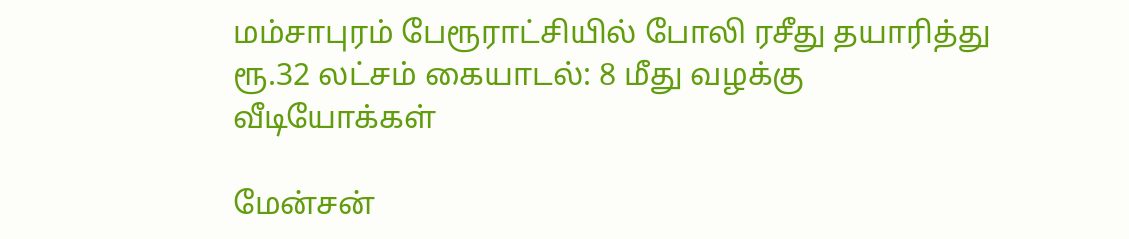மம்சாபுரம் பேரூராட்சியில் போலி ரசீது தயாரித்து ரூ.32 லட்சம் கையாடல்: 8 மீது வழக்கு
வீடியோக்கள்

மேன்சன்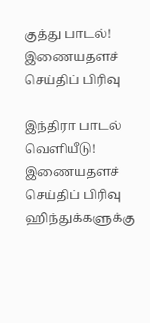குத்து பாடல்!
இணையதளச் செய்திப் பிரிவு

இந்திரா பாடல் வெளியீடு!
இணையதளச் செய்திப் பிரிவு
ஹிந்துக்களுக்கு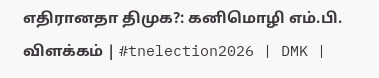எதிரானதா திமுக?: கனிமொழி எம்.பி. விளக்கம் | #tnelection2026 | DMK |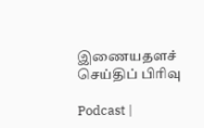இணையதளச் செய்திப் பிரிவு

Podcast |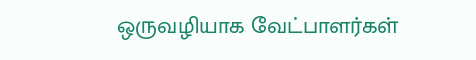ஒருவழியாக வேட்பாளர்கள்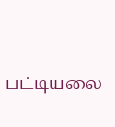பட்டியலை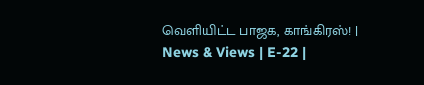வெளியிட்ட பாஜக, காங்கிரஸ்! | News & Views | E-22 |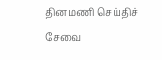தினமணி செய்திச் சேவை